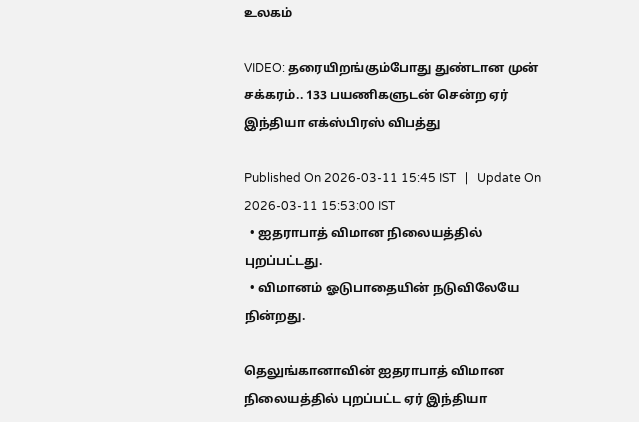உலகம்

VIDEO: தரையிறங்கும்போது துண்டான முன் சக்கரம்.. 133 பயணிகளுடன் சென்ற ஏர் இந்தியா எக்ஸ்பிரஸ் விபத்து

Published On 2026-03-11 15:45 IST   |   Update On 2026-03-11 15:53:00 IST
  • ஐதராபாத் விமான நிலையத்தில் புறப்பட்டது.
  • விமானம் ஓடுபாதையின் நடுவிலேயே நின்றது.

தெலுங்கானாவின் ஐதராபாத் விமான நிலையத்தில் புறப்பட்ட ஏர் இந்தியா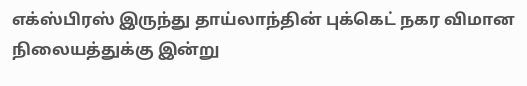எக்ஸ்பிரஸ் இருந்து தாய்லாந்தின் புக்கெட் நகர விமான நிலையத்துக்கு இன்று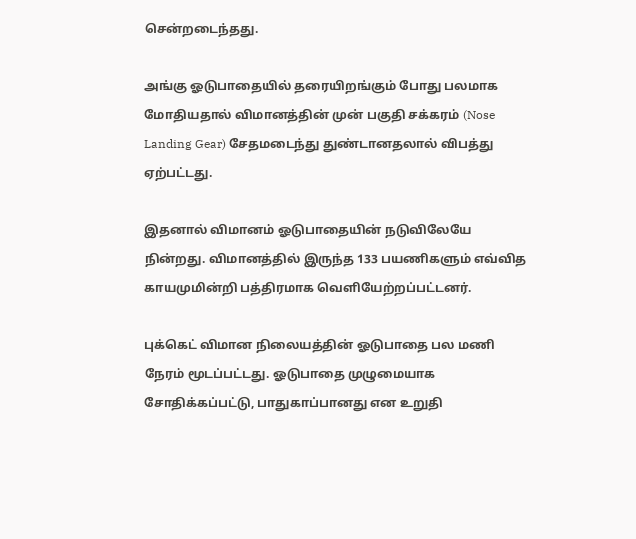சென்றடைந்தது.

அங்கு ஓடுபாதையில் தரையிறங்கும் போது பலமாக மோதியதால் விமானத்தின் முன் பகுதி சக்கரம் (Nose Landing Gear) சேதமடைந்து துண்டானதலால் விபத்து ஏற்பட்டது.

இதனால் விமானம் ஓடுபாதையின் நடுவிலேயே நின்றது. விமானத்தில் இருந்த 133 பயணிகளும் எவ்வித காயமுமின்றி பத்திரமாக வெளியேற்றப்பட்டனர்.

புக்கெட் விமான நிலையத்தின் ஓடுபாதை பல மணி நேரம் மூடப்பட்டது. ஓடுபாதை முழுமையாக சோதிக்கப்பட்டு, பாதுகாப்பானது என உறுதி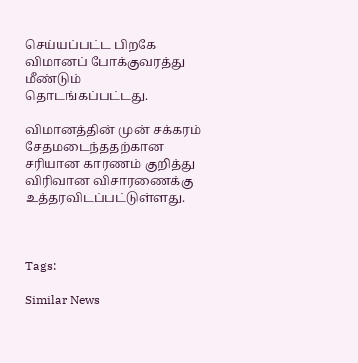செய்யப்பட்ட பிறகே விமானப் போக்குவரத்து மீண்டும் தொடங்கப்பட்டது.

விமானத்தின் முன் சக்கரம் சேதமடைந்ததற்கான சரியான காரணம் குறித்து விரிவான விசாரணைக்கு உத்தரவிடப்பட்டுள்ளது.



Tags:

Similar News